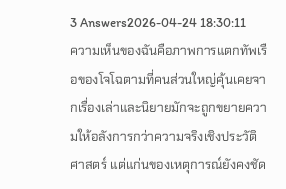3 Answers2026-04-24 18:30:11
ความเห็นของฉันคือภาพการแตกทัพเรือของโจโฉตามที่คนส่วนใหญ่คุ้นเคยจากเรื่องเล่าและนิยายมักจะถูกขยายความให้อลังการกว่าความจริงเชิงประวัติศาสตร์ แต่แก่นของเหตุการณ์ยังคงชัด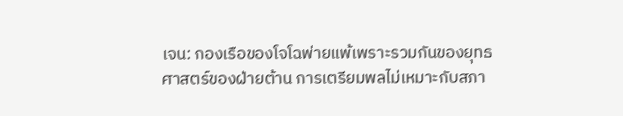เจน: กองเรือของโจโฉพ่ายแพ้เพราะรวมกันของยุทธศาสตร์ของฝ่ายต้าน การเตรียมพลไม่เหมาะกับสภา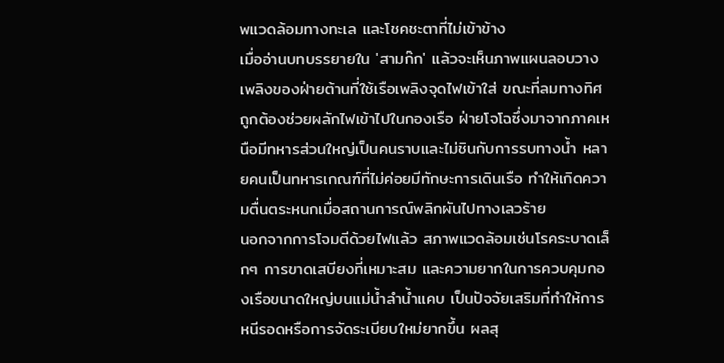พแวดล้อมทางทะเล และโชคชะตาที่ไม่เข้าข้าง
เมื่ออ่านบทบรรยายใน 'สามก๊ก' แล้วจะเห็นภาพแผนลอบวางเพลิงของฝ่ายต้านที่ใช้เรือเพลิงจุดไฟเข้าใส่ ขณะที่ลมทางทิศถูกต้องช่วยผลักไฟเข้าไปในกองเรือ ฝ่ายโจโฉซึ่งมาจากภาคเหนือมีทหารส่วนใหญ่เป็นคนราบและไม่ชินกับการรบทางน้ำ หลายคนเป็นทหารเกณฑ์ที่ไม่ค่อยมีทักษะการเดินเรือ ทำให้เกิดความตื่นตระหนกเมื่อสถานการณ์พลิกผันไปทางเลวร้าย
นอกจากการโจมตีด้วยไฟแล้ว สภาพแวดล้อมเช่นโรคระบาดเล็กๆ การขาดเสบียงที่เหมาะสม และความยากในการควบคุมกองเรือขนาดใหญ่บนแม่น้ำลำน้ำแคบ เป็นปัจจัยเสริมที่ทำให้การหนีรอดหรือการจัดระเบียบใหม่ยากขึ้น ผลสุ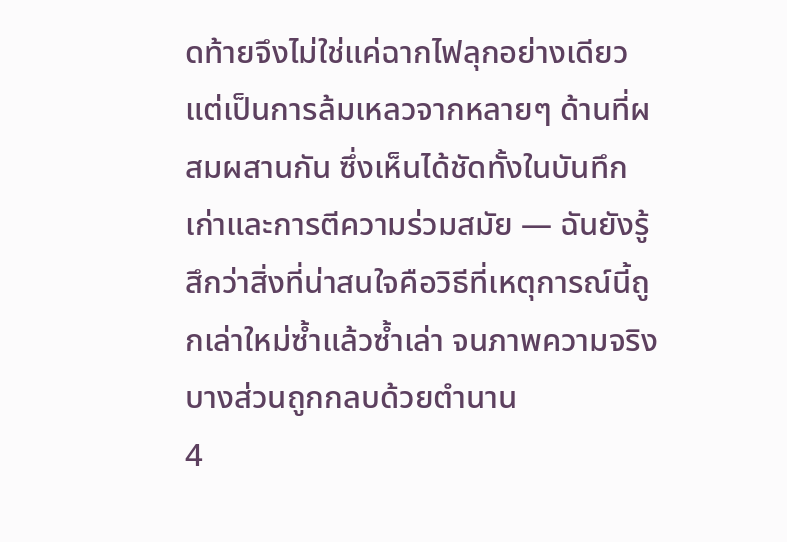ดท้ายจึงไม่ใช่แค่ฉากไฟลุกอย่างเดียว แต่เป็นการล้มเหลวจากหลายๆ ด้านที่ผสมผสานกัน ซึ่งเห็นได้ชัดทั้งในบันทึกเก่าและการตีความร่วมสมัย — ฉันยังรู้สึกว่าสิ่งที่น่าสนใจคือวิธีที่เหตุการณ์นี้ถูกเล่าใหม่ซ้ำแล้วซ้ำเล่า จนภาพความจริงบางส่วนถูกกลบด้วยตำนาน
4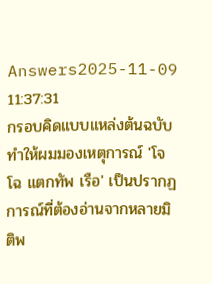Answers2025-11-09 11:37:31
กรอบคิดแบบแหล่งต้นฉบับทำให้ผมมองเหตุการณ์ 'โจโฉ แตกทัพ เรือ' เป็นปรากฏการณ์ที่ต้องอ่านจากหลายมิติพ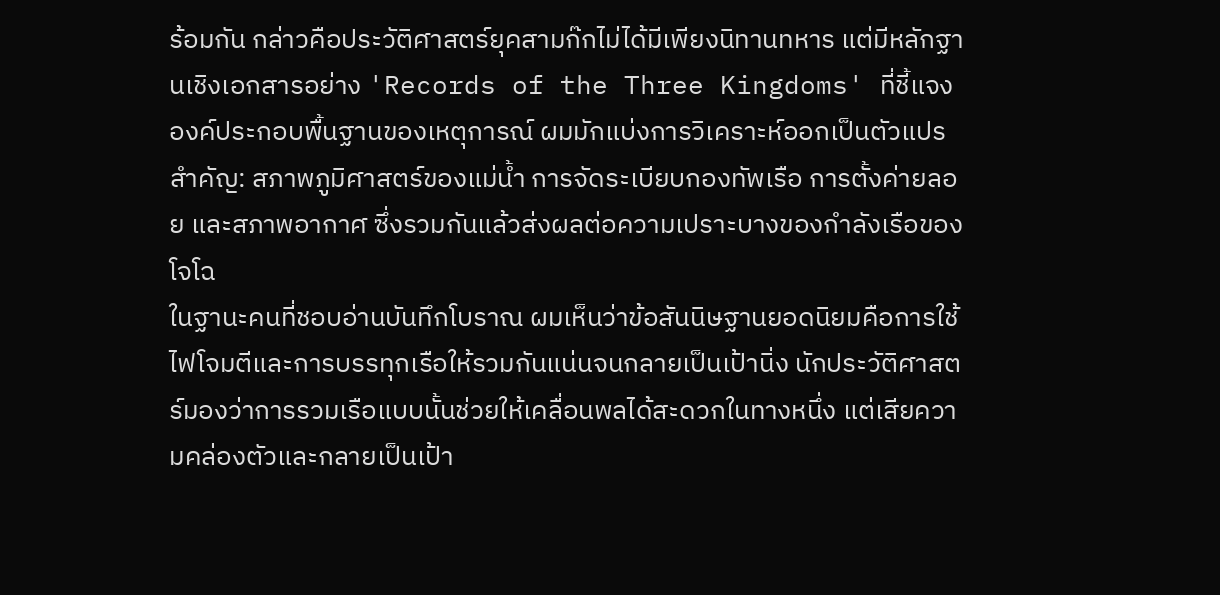ร้อมกัน กล่าวคือประวัติศาสตร์ยุคสามก๊กไม่ได้มีเพียงนิทานทหาร แต่มีหลักฐานเชิงเอกสารอย่าง 'Records of the Three Kingdoms' ที่ชี้แจงองค์ประกอบพื้นฐานของเหตุการณ์ ผมมักแบ่งการวิเคราะห์ออกเป็นตัวแปรสำคัญ: สภาพภูมิศาสตร์ของแม่น้ำ การจัดระเบียบกองทัพเรือ การตั้งค่ายลอย และสภาพอากาศ ซึ่งรวมกันแล้วส่งผลต่อความเปราะบางของกำลังเรือของโจโฉ
ในฐานะคนที่ชอบอ่านบันทึกโบราณ ผมเห็นว่าข้อสันนิษฐานยอดนิยมคือการใช้ไฟโจมตีและการบรรทุกเรือให้รวมกันแน่นจนกลายเป็นเป้านิ่ง นักประวัติศาสตร์มองว่าการรวมเรือแบบนั้นช่วยให้เคลื่อนพลได้สะดวกในทางหนึ่ง แต่เสียความคล่องตัวและกลายเป็นเป้า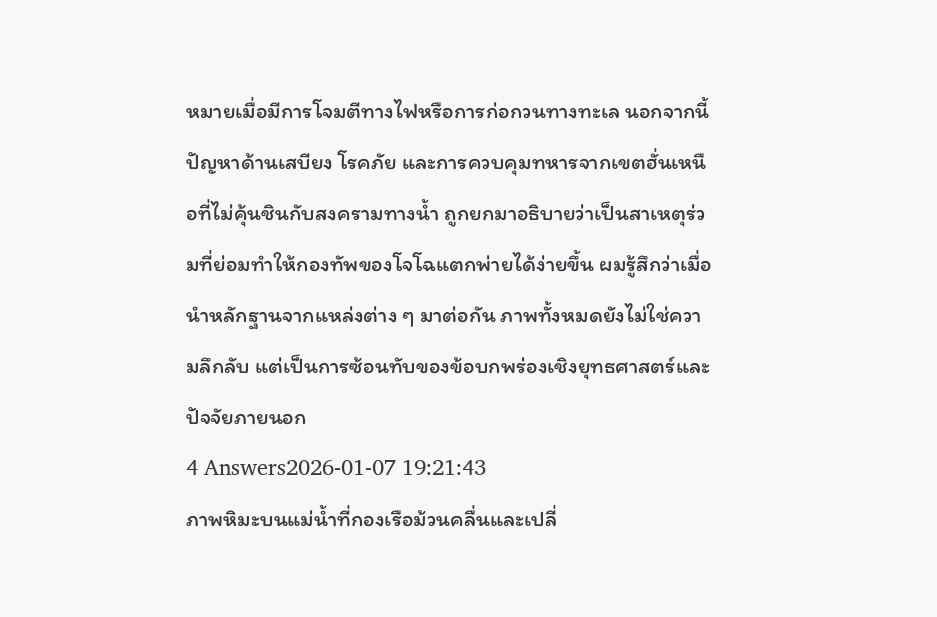หมายเมื่อมีการโจมตีทางไฟหรือการก่อกวนทางทะเล นอกจากนี้ ปัญหาด้านเสบียง โรคภัย และการควบคุมทหารจากเขตฮั่นเหนือที่ไม่คุ้นชินกับสงครามทางน้ำ ถูกยกมาอธิบายว่าเป็นสาเหตุร่วมที่ย่อมทำให้กองทัพของโจโฉแตกพ่ายได้ง่ายขึ้น ผมรู้สึกว่าเมื่อนำหลักฐานจากแหล่งต่าง ๆ มาต่อกัน ภาพทั้งหมดยังไม่ใช่ความลึกลับ แต่เป็นการซ้อนทับของข้อบกพร่องเชิงยุทธศาสตร์และปัจจัยภายนอก
4 Answers2026-01-07 19:21:43
ภาพหิมะบนแม่น้ำที่กองเรือม้วนคลื่นและเปลี่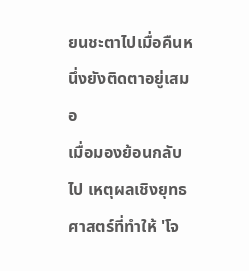ยนชะตาไปเมื่อคืนหนึ่งยังติดตาอยู่เสมอ
เมื่อมองย้อนกลับไป เหตุผลเชิงยุทธศาสตร์ที่ทำให้ 'โจ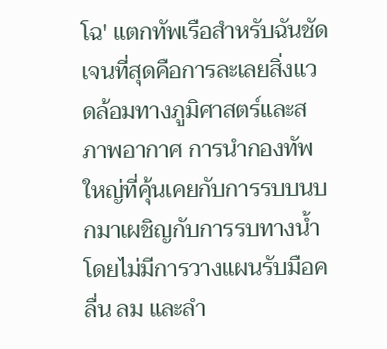โฉ' แตกทัพเรือสำหรับฉันชัดเจนที่สุดคือการละเลยสิ่งแวดล้อมทางภูมิศาสตร์และสภาพอากาศ การนำกองทัพใหญ่ที่คุ้นเคยกับการรบบนบกมาเผชิญกับการรบทางน้ำโดยไม่มีการวางแผนรับมือคลื่น ลม และลำ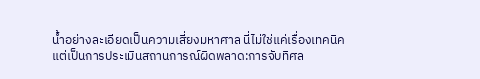น้ำอย่างละเอียดเป็นความเสี่ยงมหาศาล นี่ไม่ใช่แค่เรื่องเทคนิค แต่เป็นการประเมินสถานการณ์ผิดพลาด:การจับทิศล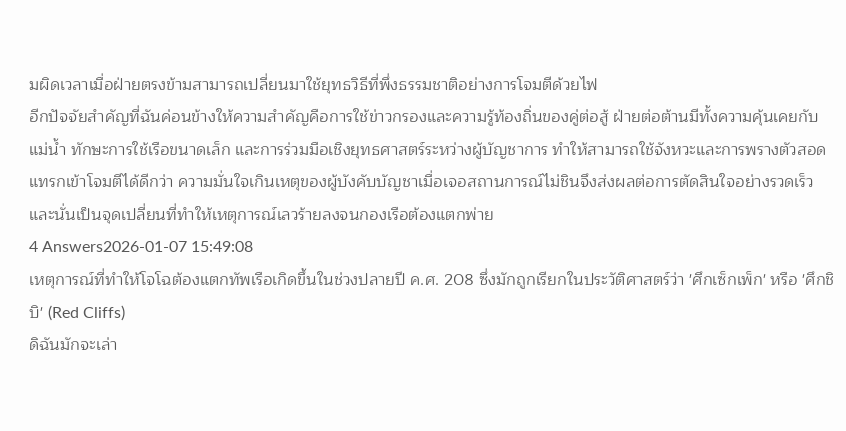มผิดเวลาเมื่อฝ่ายตรงข้ามสามารถเปลี่ยนมาใช้ยุทธวิธีที่พึ่งธรรมชาติอย่างการโจมตีด้วยไฟ
อีกปัจจัยสำคัญที่ฉันค่อนข้างให้ความสำคัญคือการใช้ข่าวกรองและความรู้ท้องถิ่นของคู่ต่อสู้ ฝ่ายต่อต้านมีทั้งความคุ้นเคยกับแม่น้ำ ทักษะการใช้เรือขนาดเล็ก และการร่วมมือเชิงยุทธศาสตร์ระหว่างผู้บัญชาการ ทำให้สามารถใช้จังหวะและการพรางตัวสอดแทรกเข้าโจมตีได้ดีกว่า ความมั่นใจเกินเหตุของผู้บังคับบัญชาเมื่อเจอสถานการณ์ไม่ชินจึงส่งผลต่อการตัดสินใจอย่างรวดเร็ว และนั่นเป็นจุดเปลี่ยนที่ทำให้เหตุการณ์เลวร้ายลงจนกองเรือต้องแตกพ่าย
4 Answers2026-01-07 15:49:08
เหตุการณ์ที่ทำให้โจโฉต้องแตกทัพเรือเกิดขึ้นในช่วงปลายปี ค.ศ. 208 ซึ่งมักถูกเรียกในประวัติศาสตร์ว่า 'ศึกเซ็กเพ็ก' หรือ 'ศึกชิบิ' (Red Cliffs)
ดิฉันมักจะเล่า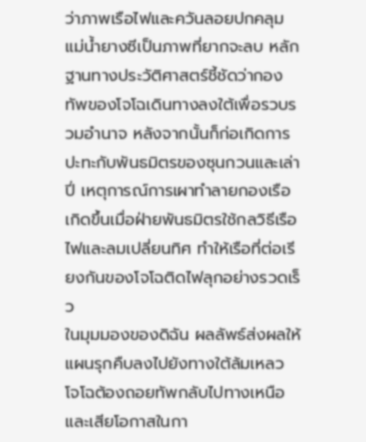ว่าภาพเรือไฟและควันลอยปกคลุมแม่น้ำยางซีเป็นภาพที่ยากจะลบ หลักฐานทางประวัติศาสตร์ชี้ชัดว่ากองทัพของโจโฉเดินทางลงใต้เพื่อรวบรวมอำนาจ หลังจากนั้นก็ก่อเกิดการปะทะกับพันธมิตรของซุนกวนและเล่าปี่ เหตุการณ์การเผาทำลายกองเรือเกิดขึ้นเมื่อฝ่ายพันธมิตรใช้กลวิธีเรือไฟและลมเปลี่ยนทิศ ทำให้เรือที่ต่อเรียงกันของโจโฉติดไฟลุกอย่างรวดเร็ว
ในมุมมองของดิฉัน ผลลัพธ์ส่งผลให้แผนรุกคืบลงไปยังทางใต้ล้มเหลว โจโฉต้องถอยทัพกลับไปทางเหนือและเสียโอกาสในกา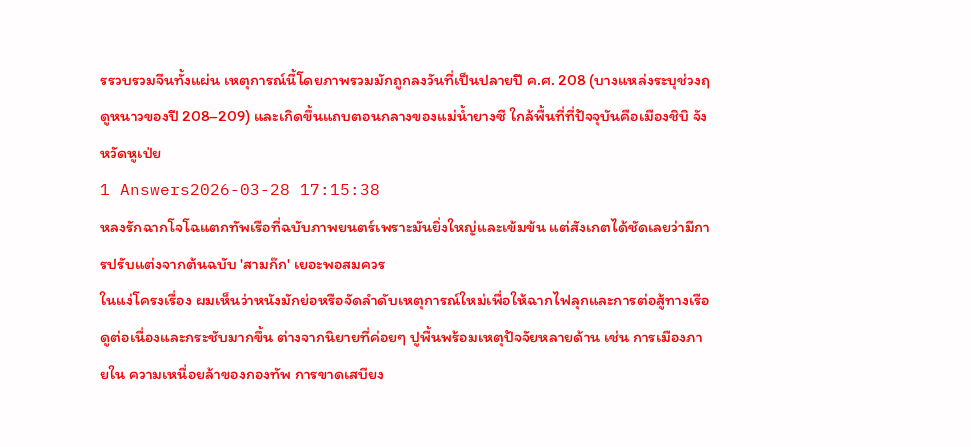รรวบรวมจีนทั้งแผ่น เหตุการณ์นี้โดยภาพรวมมักถูกลงวันที่เป็นปลายปี ค.ศ. 208 (บางแหล่งระบุช่วงฤดูหนาวของปี 208–209) และเกิดขึ้นแถบตอนกลางของแม่น้ำยางซี ใกล้พื้นที่ที่ปัจจุบันคือเมืองชิบิ จังหวัดหูเป่ย
1 Answers2026-03-28 17:15:38
หลงรักฉากโจโฉแตกทัพเรือที่ฉบับภาพยนตร์เพราะมันยิ่งใหญ่และเข้มข้น แต่สังเกตได้ชัดเลยว่ามีการปรับแต่งจากต้นฉบับ 'สามก๊ก' เยอะพอสมควร
ในแง่โครงเรื่อง ผมเห็นว่าหนังมักย่อหรือจัดลำดับเหตุการณ์ใหม่เพื่อให้ฉากไฟลุกและการต่อสู้ทางเรือดูต่อเนื่องและกระชับมากขึ้น ต่างจากนิยายที่ค่อยๆ ปูพื้นพร้อมเหตุปัจจัยหลายด้าน เช่น การเมืองภายใน ความเหนื่อยล้าของกองทัพ การขาดเสบียง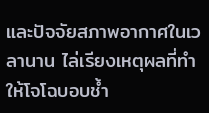และปัจจัยสภาพอากาศในเวลานาน ไล่เรียงเหตุผลที่ทำให้โจโฉบอบช้ำ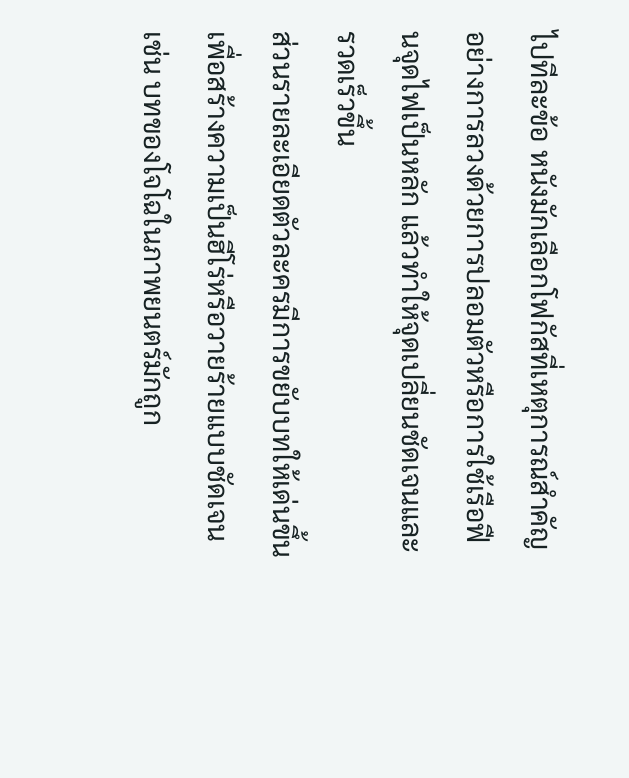ไปทีละข้อ หนังมักเลือกโฟกัสที่เหตุการณ์สำคัญอย่างการลวงด้วยการปลอมตัวหรือการใช้เรือฟืนจุดไฟเป็นหลัก แล้วทำให้จุดเปลี่ยนชัดเจนและรวดเร็วขึ้น
ส่วนรายละเอียดตัวละครมีการขยับบทให้เด่นขึ้นเพื่อสร้างความเป็นฮีโร่หรือวายร้ายแบบชัดเจน เช่น บทของโจโฉในภาพยนตร์มักถูก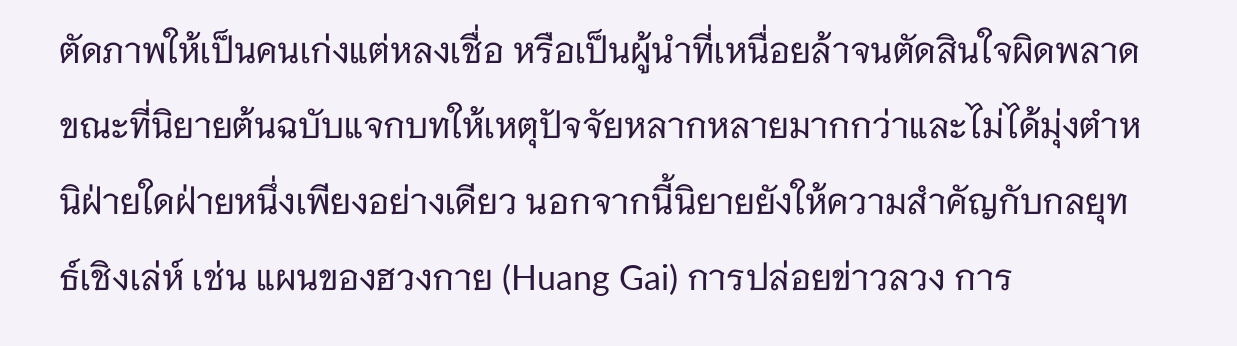ตัดภาพให้เป็นคนเก่งแต่หลงเชื่อ หรือเป็นผู้นำที่เหนื่อยล้าจนตัดสินใจผิดพลาด ขณะที่นิยายต้นฉบับแจกบทให้เหตุปัจจัยหลากหลายมากกว่าและไม่ได้มุ่งตำหนิฝ่ายใดฝ่ายหนึ่งเพียงอย่างเดียว นอกจากนี้นิยายยังให้ความสำคัญกับกลยุทธ์เชิงเล่ห์ เช่น แผนของฮวงกาย (Huang Gai) การปล่อยข่าวลวง การ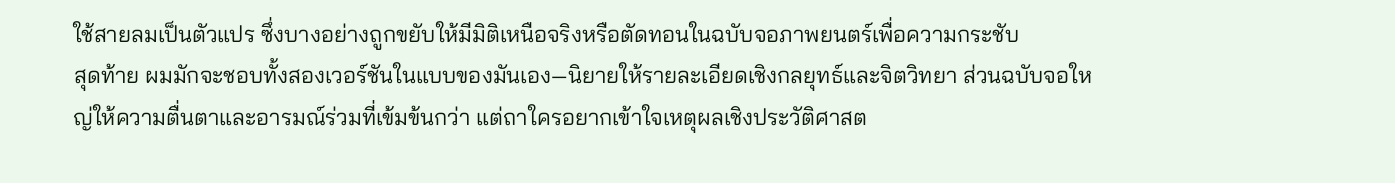ใช้สายลมเป็นตัวแปร ซึ่งบางอย่างถูกขยับให้มีมิติเหนือจริงหรือตัดทอนในฉบับจอภาพยนตร์เพื่อความกระชับ
สุดท้าย ผมมักจะชอบทั้งสองเวอร์ชันในแบบของมันเอง—นิยายให้รายละเอียดเชิงกลยุทธ์และจิตวิทยา ส่วนฉบับจอใหญ่ให้ความตื่นตาและอารมณ์ร่วมที่เข้มข้นกว่า แต่ถาใครอยากเข้าใจเหตุผลเชิงประวัติศาสต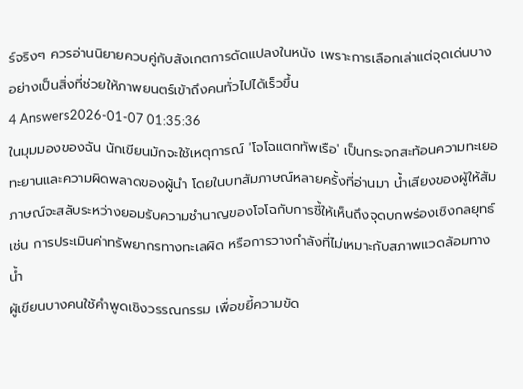ร์จริงๆ ควรอ่านนิยายควบคู่กับสังเกตการดัดแปลงในหนัง เพราะการเลือกเล่าแต่จุดเด่นบางอย่างเป็นสิ่งที่ช่วยให้ภาพยนตร์เข้าถึงคนทั่วไปได้เร็วขึ้น
4 Answers2026-01-07 01:35:36
ในมุมมองของฉัน นักเขียนมักจะใช้เหตุการณ์ 'โจโฉแตกทัพเรือ' เป็นกระจกสะท้อนความทะเยอทะยานและความผิดพลาดของผู้นำ โดยในบทสัมภาษณ์หลายครั้งที่อ่านมา น้ำเสียงของผู้ให้สัมภาษณ์จะสลับระหว่างยอมรับความชำนาญของโจโฉกับการชี้ให้เห็นถึงจุดบกพร่องเชิงกลยุทธ์ เช่น การประเมินค่าทรัพยากรทางทะเลผิด หรือการวางกำลังที่ไม่เหมาะกับสภาพแวดล้อมทางน้ำ
ผู้เขียนบางคนใช้คำพูดเชิงวรรณกรรม เพื่อขยี้ความขัด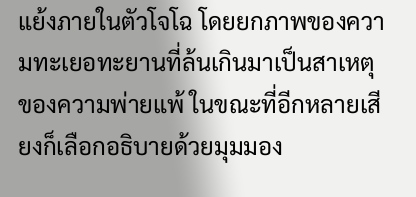แย้งภายในตัวโจโฉ โดยยกภาพของความทะเยอทะยานที่ล้นเกินมาเป็นสาเหตุของความพ่ายแพ้ ในขณะที่อีกหลายเสียงก็เลือกอธิบายด้วยมุมมอง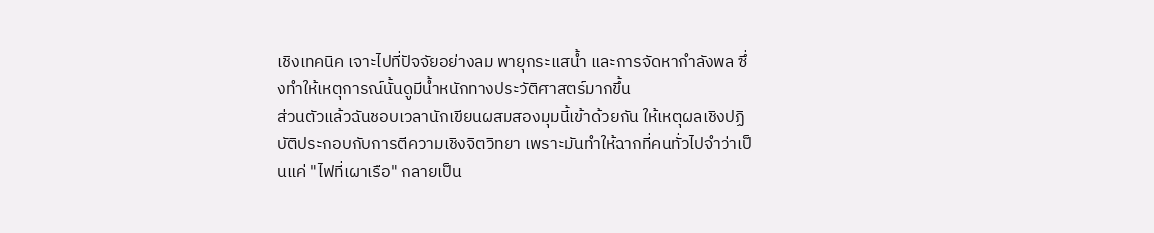เชิงเทคนิค เจาะไปที่ปัจจัยอย่างลม พายุกระแสน้ำ และการจัดหากำลังพล ซึ่งทำให้เหตุการณ์นั้นดูมีน้ำหนักทางประวัติศาสตร์มากขึ้น
ส่วนตัวแล้วฉันชอบเวลานักเขียนผสมสองมุมนี้เข้าด้วยกัน ให้เหตุผลเชิงปฏิบัติประกอบกับการตีความเชิงจิตวิทยา เพราะมันทำให้ฉากที่คนทั่วไปจำว่าเป็นแค่ "ไฟที่เผาเรือ" กลายเป็น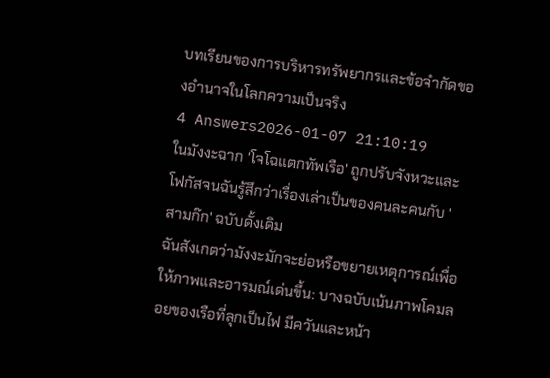บทเรียนของการบริหารทรัพยากรและข้อจำกัดของอำนาจในโลกความเป็นจริง
4 Answers2026-01-07 21:10:19
ในมังงะฉาก 'โจโฉแตกทัพเรือ' ถูกปรับจังหวะและโฟกัสจนฉันรู้สึกว่าเรื่องเล่าเป็นของคนละคนกับ 'สามก๊ก' ฉบับดั้งเดิม
ฉันสังเกตว่ามังงะมักจะย่อหรือขยายเหตุการณ์เพื่อให้ภาพและอารมณ์เด่นขึ้น: บางฉบับเน้นภาพโคมลอยของเรือที่ลุกเป็นไฟ มีควันและหน้า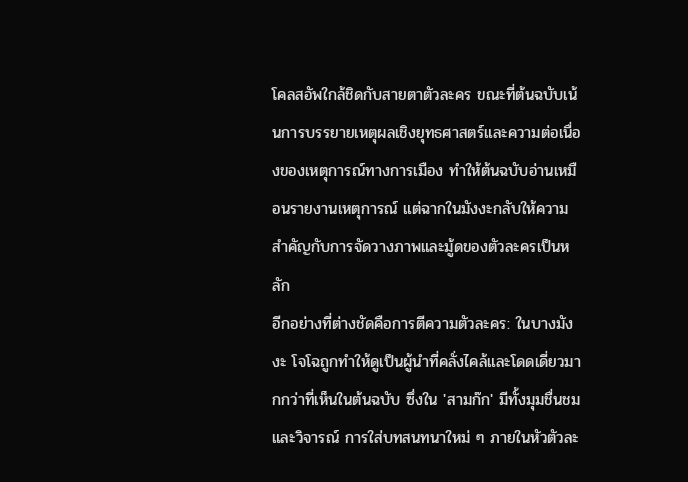โคลสอัพใกล้ชิดกับสายตาตัวละคร ขณะที่ต้นฉบับเน้นการบรรยายเหตุผลเชิงยุทธศาสตร์และความต่อเนื่องของเหตุการณ์ทางการเมือง ทำให้ต้นฉบับอ่านเหมือนรายงานเหตุการณ์ แต่ฉากในมังงะกลับให้ความสำคัญกับการจัดวางภาพและมู้ดของตัวละครเป็นหลัก
อีกอย่างที่ต่างชัดคือการตีความตัวละคร: ในบางมังงะ โจโฉถูกทำให้ดูเป็นผู้นำที่คลั่งไคล้และโดดเดี่ยวมากกว่าที่เห็นในต้นฉบับ ซึ่งใน 'สามก๊ก' มีทั้งมุมชื่นชมและวิจารณ์ การใส่บทสนทนาใหม่ ๆ ภายในหัวตัวละ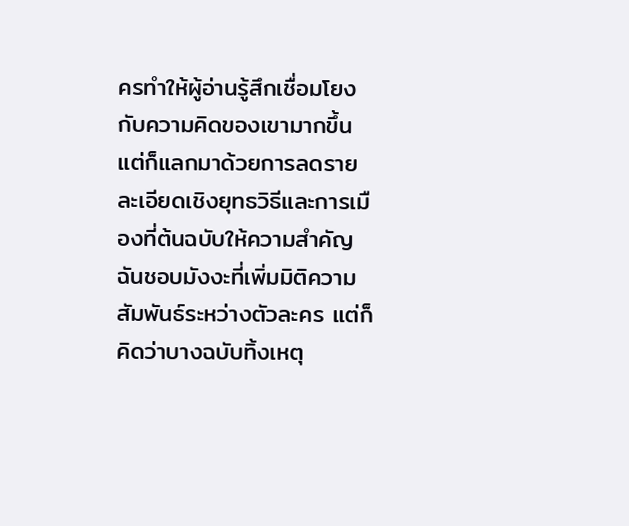ครทำให้ผู้อ่านรู้สึกเชื่อมโยงกับความคิดของเขามากขึ้น แต่ก็แลกมาด้วยการลดรายละเอียดเชิงยุทธวิธีและการเมืองที่ต้นฉบับให้ความสำคัญ ฉันชอบมังงะที่เพิ่มมิติความสัมพันธ์ระหว่างตัวละคร แต่ก็คิดว่าบางฉบับทิ้งเหตุ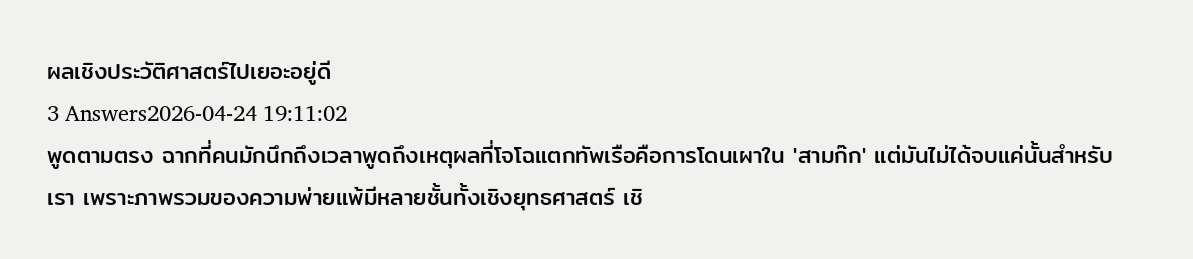ผลเชิงประวัติศาสตร์ไปเยอะอยู่ดี
3 Answers2026-04-24 19:11:02
พูดตามตรง ฉากที่คนมักนึกถึงเวลาพูดถึงเหตุผลที่โจโฉแตกทัพเรือคือการโดนเผาใน 'สามก๊ก' แต่มันไม่ได้จบแค่นั้นสำหรับเรา เพราะภาพรวมของความพ่ายแพ้มีหลายชั้นทั้งเชิงยุทธศาสตร์ เชิ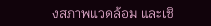งสภาพแวดล้อม และเชิ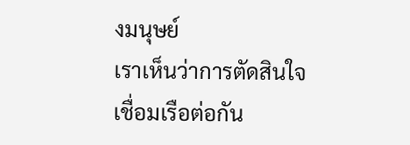งมนุษย์
เราเห็นว่าการตัดสินใจเชื่อมเรือต่อกัน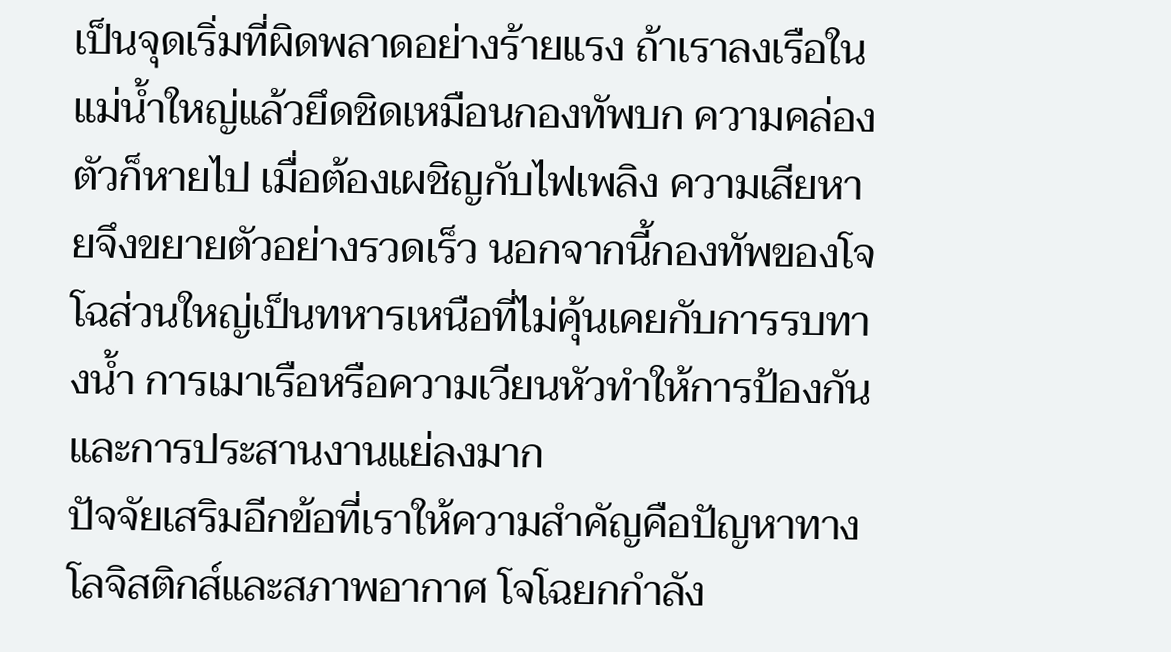เป็นจุดเริ่มที่ผิดพลาดอย่างร้ายแรง ถ้าเราลงเรือในแม่น้ำใหญ่แล้วยึดชิดเหมือนกองทัพบก ความคล่องตัวก็หายไป เมื่อต้องเผชิญกับไฟเพลิง ความเสียหายจึงขยายตัวอย่างรวดเร็ว นอกจากนี้กองทัพของโจโฉส่วนใหญ่เป็นทหารเหนือที่ไม่คุ้นเคยกับการรบทางน้ำ การเมาเรือหรือความเวียนหัวทำให้การป้องกันและการประสานงานแย่ลงมาก
ปัจจัยเสริมอีกข้อที่เราให้ความสำคัญคือปัญหาทางโลจิสติกส์และสภาพอากาศ โจโฉยกกำลัง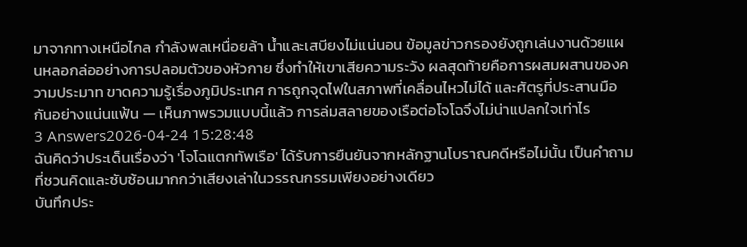มาจากทางเหนือไกล กำลังพลเหนื่อยล้า น้ำและเสบียงไม่แน่นอน ข้อมูลข่าวกรองยังถูกเล่นงานด้วยแผนหลอกล่ออย่างการปลอมตัวของหัวกาย ซึ่งทำให้เขาเสียความระวัง ผลสุดท้ายคือการผสมผสานของความประมาท ขาดความรู้เรื่องภูมิประเทศ การถูกจุดไฟในสภาพที่เคลื่อนไหวไม่ได้ และศัตรูที่ประสานมือกันอย่างแน่นแฟ้น — เห็นภาพรวมแบบนี้แล้ว การล่มสลายของเรือต่อโจโฉจึงไม่น่าแปลกใจเท่าไร
3 Answers2026-04-24 15:28:48
ฉันคิดว่าประเด็นเรื่องว่า 'โจโฉแตกทัพเรือ' ได้รับการยืนยันจากหลักฐานโบราณคดีหรือไม่นั้น เป็นคำถามที่ชวนคิดและซับซ้อนมากกว่าเสียงเล่าในวรรณกรรมเพียงอย่างเดียว
บันทึกประ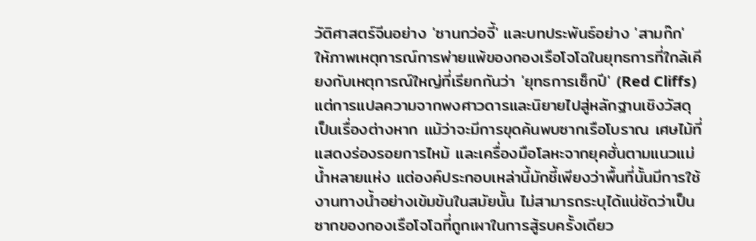วัติศาสตร์จีนอย่าง 'ซานกว่อจี้' และบทประพันธ์อย่าง 'สามก๊ก' ให้ภาพเหตุการณ์การพ่ายแพ้ของกองเรือโจโฉในยุทธการที่ใกล้เคียงกับเหตุการณ์ใหญ่ที่เรียกกันว่า 'ยุทธการเซ็กปี' (Red Cliffs) แต่การแปลความจากพงศาวดารและนิยายไปสู่หลักฐานเชิงวัสดุเป็นเรื่องต่างหาก แม้ว่าจะมีการขุดค้นพบซากเรือโบราณ เศษไม้ที่แสดงร่องรอยการไหม้ และเครื่องมือโลหะจากยุคฮั่นตามแนวแม่น้ำหลายแห่ง แต่องค์ประกอบเหล่านี้มักชี้เพียงว่าพื้นที่นั้นมีการใช้งานทางน้ำอย่างเข้มข้นในสมัยนั้น ไม่สามารถระบุได้แน่ชัดว่าเป็นซากของกองเรือโจโฉที่ถูกเผาในการสู้รบครั้งเดียว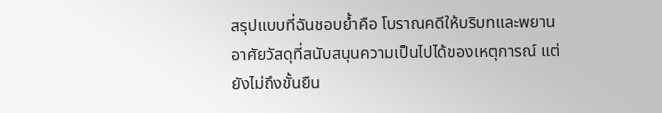สรุปแบบที่ฉันชอบย้ำคือ โบราณคดีให้บริบทและพยานอาศัยวัสดุที่สนับสนุนความเป็นไปได้ของเหตุการณ์ แต่ยังไม่ถึงขั้นยืน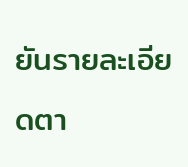ยันรายละเอียดตา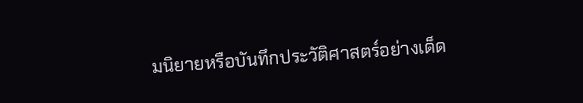มนิยายหรือบันทึกประวัติศาสตร์อย่างเด็ด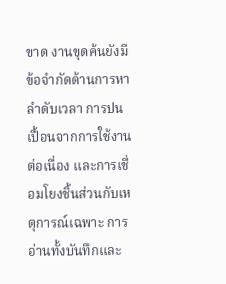ขาด งานขุดค้นยังมีข้อจำกัดด้านการหาลำดับเวลา การปนเปื้อนจากการใช้งานต่อเนื่อง และการเชื่อมโยงชิ้นส่วนกับเหตุการณ์เฉพาะ การอ่านทั้งบันทึกและ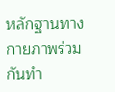หลักฐานทางกายภาพร่วมกันทำ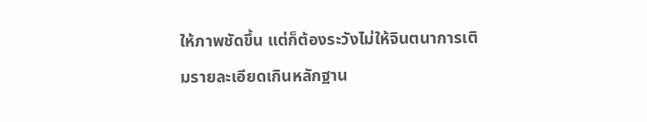ให้ภาพชัดขึ้น แต่ก็ต้องระวังไม่ให้จินตนาการเติมรายละเอียดเกินหลักฐาน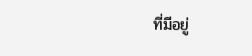ที่มีอยู่